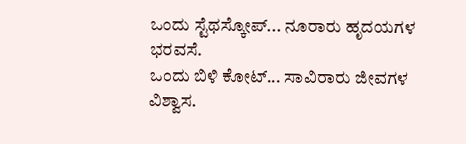ಒಂದು ಸ್ಟೆಥಸ್ಕೋಪ್... ನೂರಾರು ಹೃದಯಗಳ ಭರವಸೆ.
ಒಂದು ಬಿಳಿ ಕೋಟ್... ಸಾವಿರಾರು ಜೀವಗಳ ವಿಶ್ವಾಸ.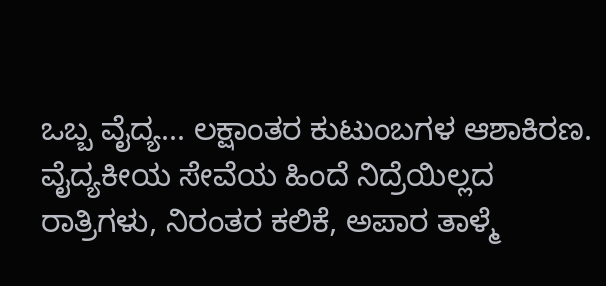ಒಬ್ಬ ವೈದ್ಯ... ಲಕ್ಷಾಂತರ ಕುಟುಂಬಗಳ ಆಶಾಕಿರಣ.
ವೈದ್ಯಕೀಯ ಸೇವೆಯ ಹಿಂದೆ ನಿದ್ರೆಯಿಲ್ಲದ ರಾತ್ರಿಗಳು, ನಿರಂತರ ಕಲಿಕೆ, ಅಪಾರ ತಾಳ್ಮೆ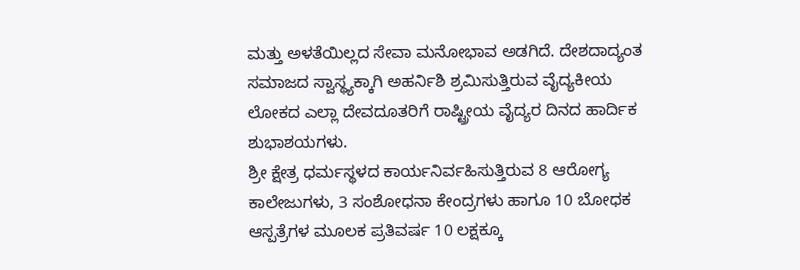ಮತ್ತು ಅಳತೆಯಿಲ್ಲದ ಸೇವಾ ಮನೋಭಾವ ಅಡಗಿದೆ. ದೇಶದಾದ್ಯಂತ ಸಮಾಜದ ಸ್ವಾಸ್ಥ್ಯಕ್ಕಾಗಿ ಅಹರ್ನಿಶಿ ಶ್ರಮಿಸುತ್ತಿರುವ ವೈದ್ಯಕೀಯ ಲೋಕದ ಎಲ್ಲಾ ದೇವದೂತರಿಗೆ ರಾಷ್ಟ್ರೀಯ ವೈದ್ಯರ ದಿನದ ಹಾರ್ದಿಕ ಶುಭಾಶಯಗಳು.
ಶ್ರೀ ಕ್ಷೇತ್ರ ಧರ್ಮಸ್ಥಳದ ಕಾರ್ಯನಿರ್ವಹಿಸುತ್ತಿರುವ 8 ಆರೋಗ್ಯ ಕಾಲೇಜುಗಳು, 3 ಸಂಶೋಧನಾ ಕೇಂದ್ರಗಳು ಹಾಗೂ 10 ಬೋಧಕ ಆಸ್ಪತ್ರೆಗಳ ಮೂಲಕ ಪ್ರತಿವರ್ಷ 10 ಲಕ್ಷಕ್ಕೂ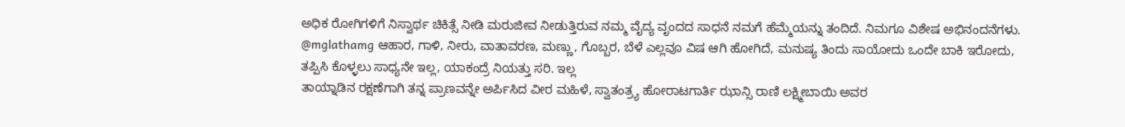ಅಧಿಕ ರೋಗಿಗಳಿಗೆ ನಿಸ್ವಾರ್ಥ ಚಿಕಿತ್ಸೆ ನೀಡಿ ಮರುಜೀವ ನೀಡುತ್ತಿರುವ ನಮ್ಮ ವೈದ್ಯ ವೃಂದದ ಸಾಧನೆ ನಮಗೆ ಹೆಮ್ಮೆಯನ್ನು ತಂದಿದೆ. ನಿಮಗೂ ವಿಶೇಷ ಅಭಿನಂದನೆಗಳು.
@mglathamg ಆಹಾರ, ಗಾಳಿ, ನೀರು, ವಾತಾವರಣ, ಮಣ್ಣು, ಗೊಬ್ಬರ, ಬೆಳೆ ಎಲ್ಲವೂ ವಿಷ ಆಗಿ ಹೋಗಿದೆ, ಮನುಷ್ಯ ತಿಂದು ಸಾಯೋದು ಒಂದೇ ಬಾಕಿ ಇರೋದು, ತಪ್ಪಿಸಿ ಕೊಳ್ಳಲು ಸಾಧ್ಯನೇ ಇಲ್ಲ, ಯಾಕಂದ್ರೆ ನಿಯತ್ತು ಸರಿ. ಇಲ್ಲ
ತಾಯ್ನಾಡಿನ ರಕ್ಷಣೆಗಾಗಿ ತನ್ನ ಪ್ರಾಣವನ್ನೇ ಅರ್ಪಿಸಿದ ವೀರ ಮಹಿಳೆ, ಸ್ವಾತಂತ್ರ್ಯ ಹೋರಾಟಗಾರ್ತಿ ಝಾನ್ಸಿ ರಾಣಿ ಲಕ್ಷ್ಮೀಬಾಯಿ ಅವರ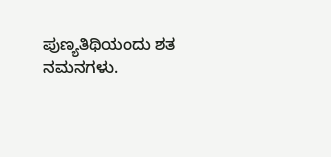ಪುಣ್ಯತಿಥಿಯಂದು ಶತ ನಮನಗಳು.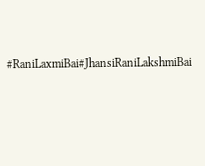#RaniLaxmiBai#JhansiRaniLakshmiBai